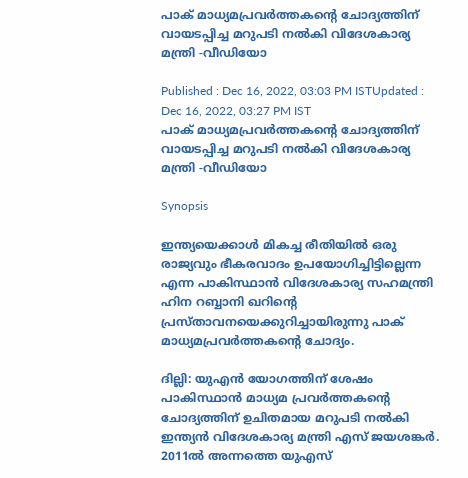പാക് മാധ്യമപ്രവർത്തകന്റെ ചോദ്യത്തിന് വായടപ്പിച്ച മറുപടി നൽകി വിദേശകാര്യ മന്ത്രി -വീഡിയോ

Published : Dec 16, 2022, 03:03 PM ISTUpdated : Dec 16, 2022, 03:27 PM IST
പാക് മാധ്യമപ്രവർത്തകന്റെ ചോദ്യത്തിന് വായടപ്പിച്ച മറുപടി നൽകി വിദേശകാര്യ മന്ത്രി -വീഡിയോ

Synopsis

ഇന്ത്യയെക്കാൾ മികച്ച രീതിയിൽ ഒരു രാജ്യവും ഭീകരവാദം ഉപയോഗിച്ചിട്ടില്ലെന്ന എന്ന പാകിസ്ഥാൻ വിദേശകാര്യ സഹമന്ത്രി ഹിന റബ്ബാനി ഖറിന്റെ പ്രസ്താവനയെക്കുറിച്ചായിരുന്നു പാക് മാധ്യമപ്രവർത്തകന്റെ ചോദ്യം.

ദില്ലി: യുഎൻ യോഗത്തിന് ശേഷം പാകിസ്ഥാൻ മാധ്യമ പ്രവർത്തകന്റെ ചോദ്യത്തിന് ഉചിതമായ മറുപടി നൽകി ഇന്ത്യൻ വിദേശകാര്യ മന്ത്രി എസ് ജയശങ്കർ. 2011ൽ അന്നത്തെ ‌യുഎസ്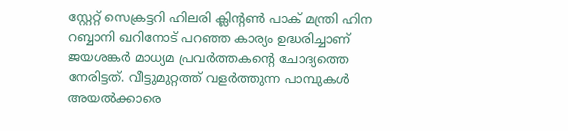സ്റ്റേറ്റ് സെക്രട്ടറി ഹിലരി ക്ലിന്റൺ പാക് മന്ത്രി ഹിന റബ്ബാനി ഖറിനോട് പറഞ്ഞ കാര്യം ഉദ്ധരിച്ചാണ് ജയശങ്കർ മാധ്യമ പ്രവർത്തകന്റെ ചോദ്യത്തെ നേരിട്ടത്. വീട്ടുമുറ്റത്ത് വളർത്തുന്ന പാമ്പുകൾ അയൽക്കാരെ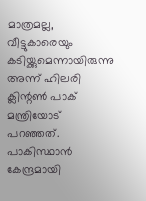മാത്രമല്ല, വീട്ടുകാരെയും കടിയ്ക്കുമെന്നായിരുന്നു അന്ന് ഹിലരി ക്ലിന്റൺ പാക് മന്ത്രിയോട് പറഞ്ഞത്. പാകിസ്ഥാൻ കേന്ദ്രമായി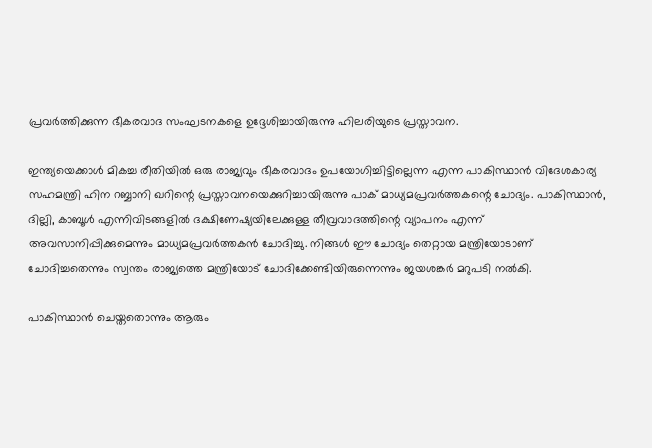പ്രവർത്തിക്കുന്ന ഭീകരവാദ സംഘടനകളെ ഉദ്ദേശിച്ചായിരുന്നു ഹിലരിയുടെ പ്രസ്താവന.

ഇന്ത്യയെക്കാൾ മികച്ച രീതിയിൽ ഒരു രാജ്യവും ഭീകരവാദം ഉപയോഗിച്ചിട്ടില്ലെന്ന എന്ന പാകിസ്ഥാൻ വിദേശകാര്യ സഹമന്ത്രി ഹിന റബ്ബാനി ഖറിന്റെ പ്രസ്താവനയെക്കുറിച്ചായിരുന്നു പാക് മാധ്യമപ്രവർത്തകന്റെ ചോദ്യം. പാകിസ്ഥാൻ, ദില്ലി, കാബൂൾ എന്നിവിടങ്ങളിൽ ദക്ഷിണേഷ്യയിലേക്കുള്ള തീവ്രവാദത്തിന്റെ വ്യാപനം എന്ന് അവസാനിപ്പിക്കുമെന്നും മാധ്യമപ്രവർത്തകൻ ചോദിച്ചു. നിങ്ങൾ ഈ ചോദ്യം തെറ്റായ മന്ത്രിയോടാണ് ചോദിച്ചതെന്നും സ്വന്തം രാജ്യത്തെ മന്ത്രി‌‌യോ‌‌ട് ചോദിക്കേണ്ടിയിരുന്നെന്നും ജയശങ്കർ മറുപടി നൽകി.

പാകിസ്ഥാൻ ചെയ്തതൊന്നും ആരും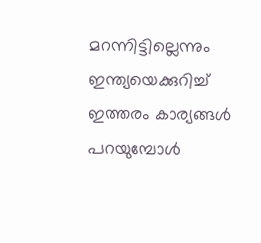മറന്നിട്ടില്ലെന്നും ഇന്ത്യയെക്കുറിച്ച് ഇത്തരം കാര്യങ്ങൾ പറയുമ്പോൾ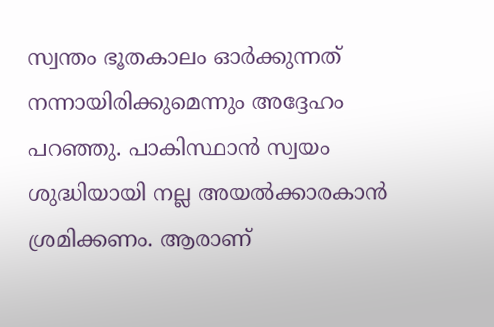സ്വന്തം ഭൂതകാലം ഓർക്കുന്നത് നന്നായിരിക്കുമെന്നും അദ്ദേഹം പറഞ്ഞു. പാകിസ്ഥാൻ സ്വയം ശുദ്ധിയായി നല്ല അയൽക്കാരകാൻ ശ്രമിക്കണം. ആരാണ്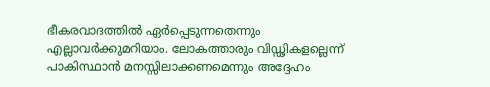ഭീകരവാദത്തിൽ ഏർപ്പെടുന്നതെന്നും എല്ലാവർക്കുമറിയാം. ലോകത്താരും വിഡ്ഢികളല്ലെന്ന് പാകിസ്ഥാൻ മനസ്സിലാക്കണമെന്നും അദ്ദേഹം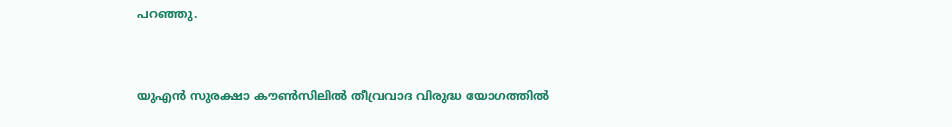പറഞ്ഞു.



യുഎൻ സുരക്ഷാ കൗൺസിലിൽ തീവ്രവാദ വിരുദ്ധ യോഗത്തിൽ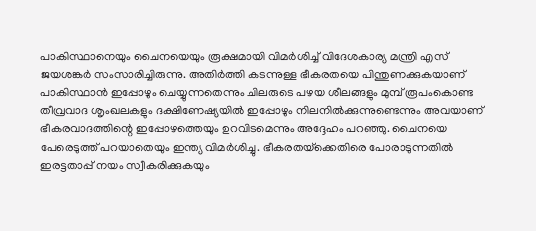പാകിസ്ഥാനെയും ചൈനയെയും രൂക്ഷമായി വിമർശിച്ച് വിദേശകാര്യ മന്ത്രി എസ് ജയശങ്കർ സംസാരിച്ചിരുന്നു. അതിർത്തി കടന്നുള്ള ഭീകരതയെ പിന്തുണക്കുകയാണ് പാകിസ്ഥാൻ ഇപ്പോഴും ചെയ്യുന്നതെന്നും ചിലരുടെ പഴയ ശീലങ്ങളും മുമ്പ് രൂപംകൊണ്ട തീവ്രവാദ ശൃംഖലകളും ദക്ഷിണേഷ്യയിൽ ഇപ്പോഴും നിലനിൽക്കുന്നുണ്ടെന്നും അവയാണ് ഭീകരവാദത്തിന്റെ ഇപ്പോഴത്തെയും ഉറവിടമെന്നും അദ്ദേഹം പറഞ്ഞു. ചൈനയെ പേരെടുത്ത് പറയാതെയും ഇന്ത്യ വിമർശിച്ചു. ഭീകരതയ്‌ക്കെതിരെ പോരാടുന്നതിൽ ഇരട്ടതാപ്പ് നയം സ്വീകരിക്കുകയും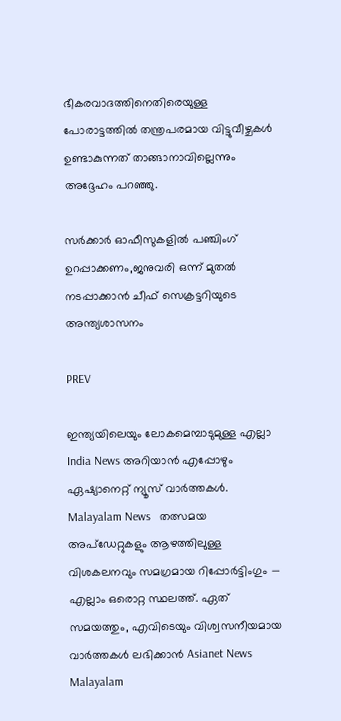ഭീകരവാദത്തിനെതിരെയുള്ള പോരാട്ടത്തിൽ തന്ത്രപരമായ വിട്ടുവീഴ്ചകൾ ഉണ്ടാകുന്നത് താങ്ങാനാവില്ലെന്നും അദ്ദേഹം പറഞ്ഞു.

സര്‍ക്കാര്‍ ഓഫീസുകളില്‍ പഞ്ചിംഗ് ഉറപ്പാക്കണം,ജനുവരി ഒന്ന് മുതൽ നടപ്പാക്കാൻ ചീഫ് സെക്രട്ടറിയുടെ അന്ത്യശാസനം

PREV

ഇന്ത്യയിലെയും ലോകമെമ്പാടുമുള്ള എല്ലാ India News അറിയാൻ എപ്പോഴും ഏഷ്യാനെറ്റ് ന്യൂസ് വാർത്തകൾ. Malayalam News   തത്സമയ അപ്‌ഡേറ്റുകളും ആഴത്തിലുള്ള വിശകലനവും സമഗ്രമായ റിപ്പോർട്ടിംഗും — എല്ലാം ഒരൊറ്റ സ്ഥലത്ത്. ഏത് സമയത്തും, എവിടെയും വിശ്വസനീയമായ വാർത്തകൾ ലഭിക്കാൻ Asianet News Malayalam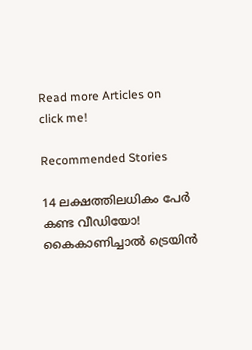Read more Articles on
click me!

Recommended Stories

14 ലക്ഷത്തിലധികം പേർ കണ്ട വീഡിയോ! കൈകാണിച്ചാൽ ട്രെയിൻ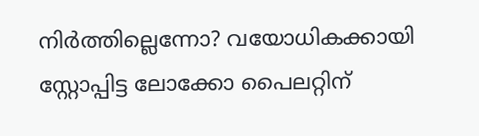നിർത്തില്ലെന്നോ? വയോധികക്കായി സ്റ്റോപ്പിട്ട ലോക്കോ പൈലറ്റിന്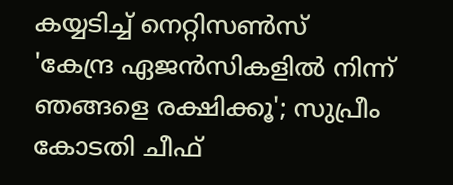കയ്യടിച്ച് നെറ്റിസൺസ്
'കേന്ദ്ര ഏജൻസികളിൽ നിന്ന് ഞങ്ങളെ രക്ഷിക്കൂ'; സുപ്രീം കോടതി ചീഫ്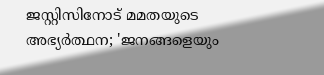ജസ്റ്റിസിനോട് മമതയുടെ അഭ്യർത്ഥന; 'ജനങ്ങളെയും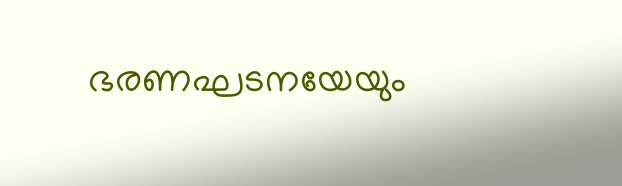ഭരണഘടനയേയും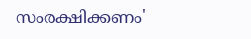സംരക്ഷിക്കണം'